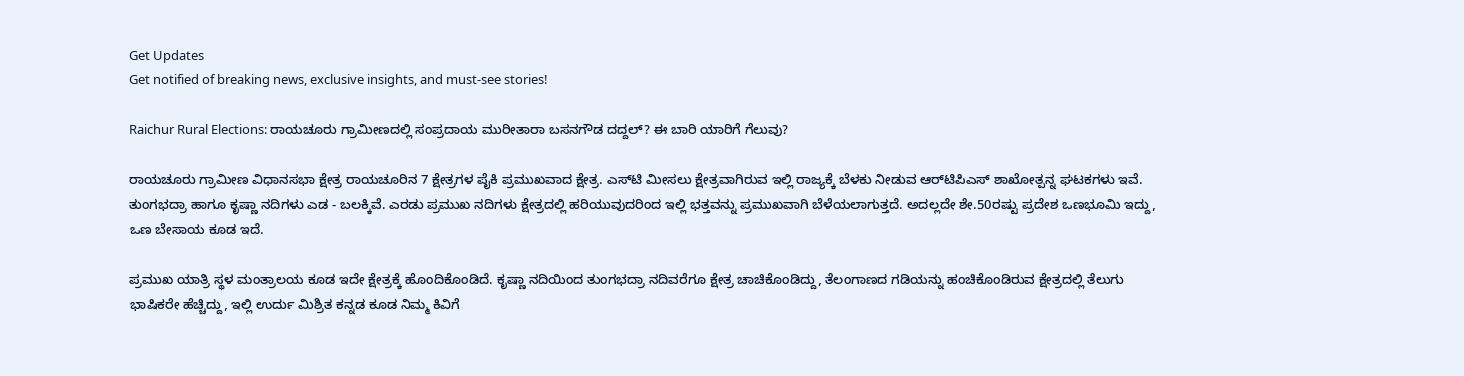Get Updates
Get notified of breaking news, exclusive insights, and must-see stories!

Raichur Rural Elections: ರಾಯಚೂರು ಗ್ರಾಮೀಣದಲ್ಲಿ ಸಂಪ್ರದಾಯ ಮುರೀತಾರಾ ಬಸನಗೌಡ ದದ್ದಲ್‌? ಈ ಬಾರಿ ಯಾರಿಗೆ ಗೆಲುವು?

ರಾಯಚೂರು ಗ್ರಾಮೀಣ ವಿಧಾನಸಭಾ ಕ್ಷೇತ್ರ ರಾಯಚೂರಿನ 7 ಕ್ಷೇತ್ರಗಳ ಪೈಕಿ ಪ್ರಮುಖವಾದ ಕ್ಷೇತ್ರ. ಎಸ್‌ಟಿ ಮೀಸಲು ಕ್ಷೇತ್ರವಾಗಿರುವ ಇಲ್ಲಿ ರಾಜ್ಯಕ್ಕೆ ಬೆಳಕು‌ ನೀಡುವ ಆರ್‌ಟಿಪಿಎಸ್‌ ಶಾಖೋತ್ಪನ್ನ ಘಟಕಗಳು ಇವೆ. ತುಂಗಭದ್ರಾ ಹಾಗೂ ಕೃಷ್ಣಾ ನದಿಗಳು ಎಡ - ಬಲಕ್ಕಿವೆ. ಎರಡು ಪ್ರಮುಖ ನದಿಗಳು ಕ್ಷೇತ್ರದಲ್ಲಿ ಹರಿಯುವುದರಿಂದ ಇಲ್ಲಿ ಭತ್ತವನ್ನು ಪ್ರಮುಖವಾಗಿ ಬೆಳೆಯಲಾಗುತ್ತದೆ. ಅದಲ್ಲದೇ ಶೇ.50ರಷ್ಟು ಪ್ರದೇಶ ಒಣಭೂಮಿ ಇದ್ದು, ಒಣ ಬೇಸಾಯ ಕೂಡ ಇದೆ.

ಪ್ರಮುಖ ಯಾತ್ರಿ ಸ್ಥಳ ಮಂತ್ರಾಲಯ ಕೂಡ ಇದೇ ಕ್ಷೇತ್ರಕ್ಕೆ ಹೊಂದಿಕೊಂಡಿದೆ. ಕೃಷ್ಣಾ ನದಿಯಿಂದ ತುಂಗಭದ್ರಾ ನದಿವರೆಗೂ ಕ್ಷೇತ್ರ ಚಾಚಿಕೊಂಡಿದ್ದು, ತೆಲಂಗಾಣದ ಗಡಿಯನ್ನು ಹಂಚಿಕೊಂಡಿರುವ ಕ್ಷೇತ್ರದಲ್ಲಿ ತೆಲುಗು ಭಾಷಿಕರೇ ಹೆಚ್ಚಿದ್ದು, ಇಲ್ಲಿ ಉರ್ದು ಮಿಶ್ರಿತ ಕನ್ನಡ ಕೂಡ ನಿಮ್ಮ ಕಿವಿಗೆ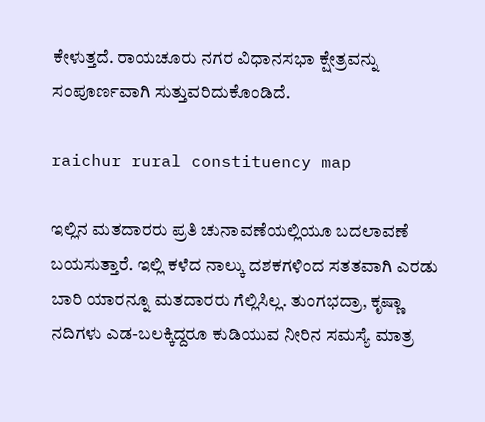ಕೇಳುತ್ತದೆ. ರಾಯಚೂರು ನಗರ ವಿಧಾನಸಭಾ ಕ್ಷೇತ್ರವನ್ನು ಸಂಪೂರ್ಣವಾಗಿ ಸುತ್ತುವರಿದುಕೊಂಡಿದೆ.

raichur rural constituency map

ಇಲ್ಲಿನ ಮತದಾರರು ಪ್ರತಿ ಚುನಾವಣೆಯಲ್ಲಿಯೂ ಬದಲಾವಣೆ ಬಯಸುತ್ತಾರೆ. ಇಲ್ಲಿ ಕಳೆದ ನಾಲ್ಕು ದಶಕಗಳಿಂದ ಸತತವಾಗಿ ಎರಡು ಬಾರಿ ಯಾರನ್ನೂ ಮತದಾರರು ಗೆಲ್ಲಿಸಿಲ್ಲ. ತುಂಗಭದ್ರಾ, ಕೃಷ್ಣಾ ನದಿಗಳು ಎಡ-ಬಲಕ್ಕಿದ್ದರೂ ಕುಡಿಯುವ ನೀರಿನ ಸಮಸ್ಯೆ ಮಾತ್ರ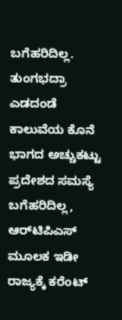ಬಗೆಹರಿದಿಲ್ಲ. ತುಂಗಭದ್ರಾ ಎಡದಂಡೆ ಕಾಲುವೆಯ ಕೊನೆ ಭಾಗದ ಅಚ್ಚುಕಟ್ಟು ಪ್ರದೇಶದ ಸಮಸ್ಯೆ ಬಗೆಹರಿದಿಲ್ಲ, ಆರ್‌ಟಿಪಿಎಸ್‌ ಮೂಲಕ ಇಡೀ ರಾಜ್ಯಕ್ಕೆ ಕರೆಂಟ್‌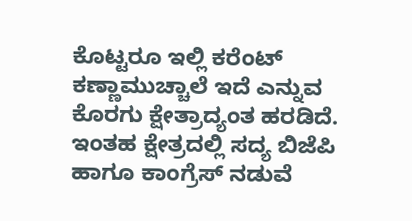ಕೊಟ್ಟರೂ ಇಲ್ಲಿ ಕರೆಂಟ್‌ ಕಣ್ಣಾಮುಚ್ಚಾಲೆ ಇದೆ ಎನ್ನುವ ಕೊರಗು ಕ್ಷೇತ್ರಾದ್ಯಂತ ಹರಡಿದೆ. ಇಂತಹ ಕ್ಷೇತ್ರದಲ್ಲಿ ಸದ್ಯ ಬಿಜೆಪಿ ಹಾಗೂ ಕಾಂಗ್ರೆಸ್‌ ನಡುವೆ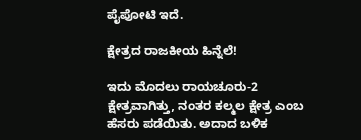ಪೈಪೋಟಿ ಇದೆ.

ಕ್ಷೇತ್ರದ ರಾಜಕೀಯ ಹಿನ್ನೆಲೆ!

ಇದು ಮೊದಲು ರಾಯಚೂರು-2 ಕ್ಷೇತ್ರವಾಗಿತ್ತು, ನಂತರ ಕಲ್ಮಲ ಕ್ಷೇತ್ರ ಎಂಬ ಹೆಸರು ಪಡೆಯಿತು. ಅದಾದ ಬಳಿಕ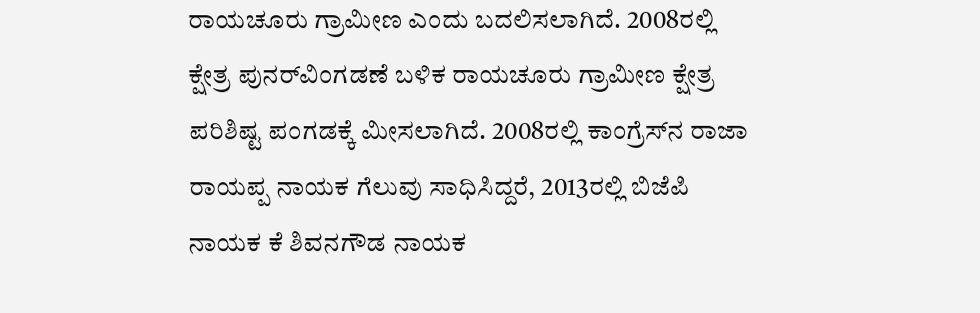ರಾಯಚೂರು ಗ್ರಾಮೀಣ ಎಂದು ಬದಲಿಸಲಾಗಿದೆ. 2008ರಲ್ಲಿ ಕ್ಷೇತ್ರ ಪುನರ್‌ವಿಂಗಡಣೆ ಬಳಿಕ ರಾಯಚೂರು ಗ್ರಾಮೀಣ ಕ್ಷೇತ್ರ ಪರಿಶಿಷ್ಟ ಪಂಗಡಕ್ಕೆ ಮೀಸಲಾಗಿದೆ. 2008ರಲ್ಲಿ ಕಾಂಗ್ರೆಸ್‌ನ ರಾಜಾ ರಾಯಪ್ಪ ನಾಯಕ ಗೆಲುವು ಸಾಧಿಸಿದ್ದರೆ, 2013ರಲ್ಲಿ ಬಿಜೆಪಿ ನಾಯಕ ಕೆ ಶಿವನಗೌಡ ನಾಯಕ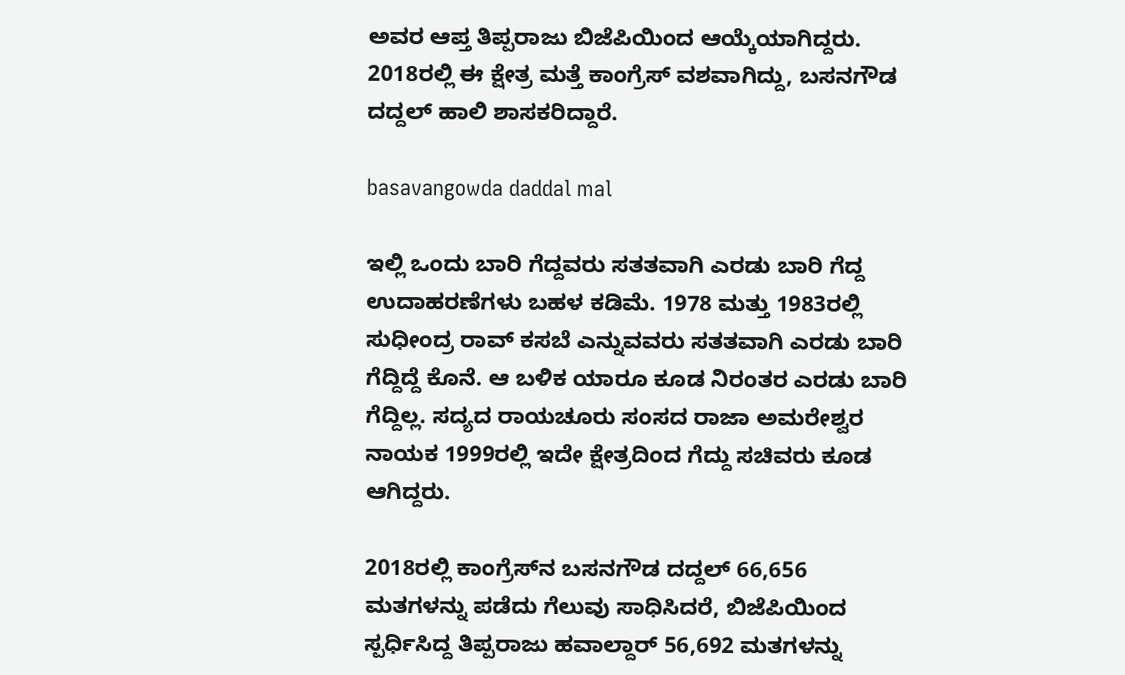ಅವರ ಆಪ್ತ ತಿಪ್ಪರಾಜು ಬಿಜೆಪಿಯಿಂದ ಆಯ್ಕೆಯಾಗಿದ್ದರು. 2018ರಲ್ಲಿ ಈ ಕ್ಷೇತ್ರ ಮತ್ತೆ ಕಾಂಗ್ರೆಸ್‌ ವಶವಾಗಿದ್ದು, ಬಸನಗೌಡ ದದ್ದಲ್‌ ಹಾಲಿ ಶಾಸಕರಿದ್ದಾರೆ.

basavangowda daddal mal

ಇಲ್ಲಿ ಒಂದು ಬಾರಿ ಗೆದ್ದವರು ಸತತವಾಗಿ ಎರಡು ಬಾರಿ ಗೆದ್ದ ಉದಾಹರಣೆಗಳು ಬಹಳ ಕಡಿಮೆ. 1978 ಮತ್ತು 1983ರಲ್ಲಿ ಸುಧೀಂದ್ರ ರಾವ್‌ ಕಸಬೆ ಎನ್ನುವವರು ಸತತವಾಗಿ ಎರಡು ಬಾರಿ ಗೆದ್ದಿದ್ದೆ ಕೊನೆ. ಆ ಬಳಿಕ ಯಾರೂ ಕೂಡ ನಿರಂತರ ಎರಡು ಬಾರಿ ಗೆದ್ದಿಲ್ಲ. ಸದ್ಯದ ರಾಯಚೂರು ಸಂಸದ ರಾಜಾ ಅಮರೇಶ್ವರ ನಾಯಕ 1999ರಲ್ಲಿ ಇದೇ ಕ್ಷೇತ್ರದಿಂದ ಗೆದ್ದು ಸಚಿವರು ಕೂಡ ಆಗಿದ್ದರು.

2018ರಲ್ಲಿ ಕಾಂಗ್ರೆಸ್‌ನ ಬಸನಗೌಡ ದದ್ದಲ್‌ 66,656 ಮತಗಳನ್ನು ಪಡೆದು ಗೆಲುವು ಸಾಧಿಸಿದರೆ, ಬಿಜೆಪಿಯಿಂದ ಸ್ಪರ್ಧಿಸಿದ್ದ ತಿಪ್ಪರಾಜು ಹವಾಲ್ದಾರ್‌ 56,692 ಮತಗಳನ್ನು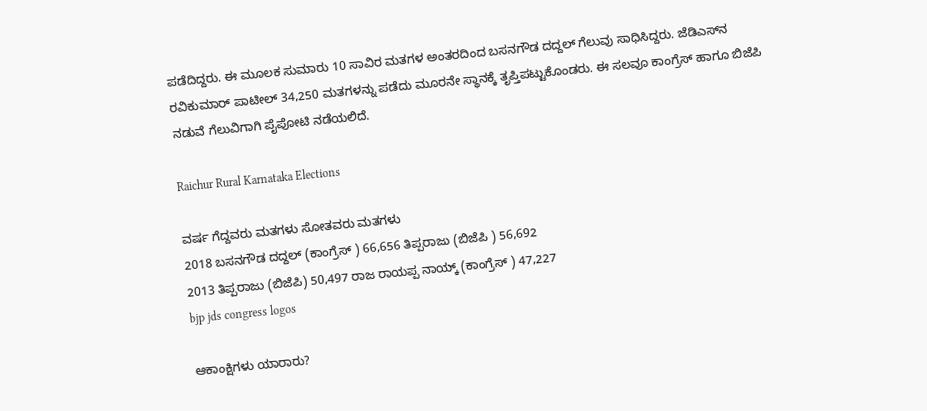ಪಡೆದಿದ್ದರು. ಈ ಮೂಲಕ ಸುಮಾರು 10 ಸಾವಿರ ಮತಗಳ ಅಂತರದಿಂದ ಬಸನಗೌಡ ದದ್ದಲ್‌ ಗೆಲುವು ಸಾಧಿಸಿದ್ದರು. ಜೆಡಿಎಸ್‌ನ ರವಿಕುಮಾರ್‌ ಪಾಟೀಲ್‌ 34,250 ಮತಗಳನ್ನು ಪಡೆದು ಮೂರನೇ ಸ್ಥಾನಕ್ಕೆ ತೃಪ್ತಿಪಟ್ಟುಕೊಂಡರು. ಈ ಸಲವೂ ಕಾಂಗ್ರೆಸ್‌ ಹಾಗೂ ಬಿಜೆಪಿ ನಡುವೆ ಗೆಲುವಿಗಾಗಿ ಪೈಪೋಟಿ ನಡೆಯಲಿದೆ.

Raichur Rural Karnataka Elections

ವರ್ಷ ಗೆದ್ದವರು ಮತಗಳು ಸೋತವರು ಮತಗಳು
2018 ಬಸನಗೌಡ ದದ್ದಲ್ (ಕಾಂಗ್ರೆಸ್ ) 66,656 ತಿಪ್ಪರಾಜು (ಬಿಜೆಪಿ ) 56,692
2013 ತಿಪ್ಪರಾಜು (ಬಿಜೆಪಿ) 50,497 ರಾಜ ರಾಯಪ್ಪ ನಾಯ್ಕ್ (ಕಾಂಗ್ರೆಸ್ ) 47,227
bjp jds congress logos

ಆಕಾಂಕ್ಷಿಗಳು ಯಾರಾರು?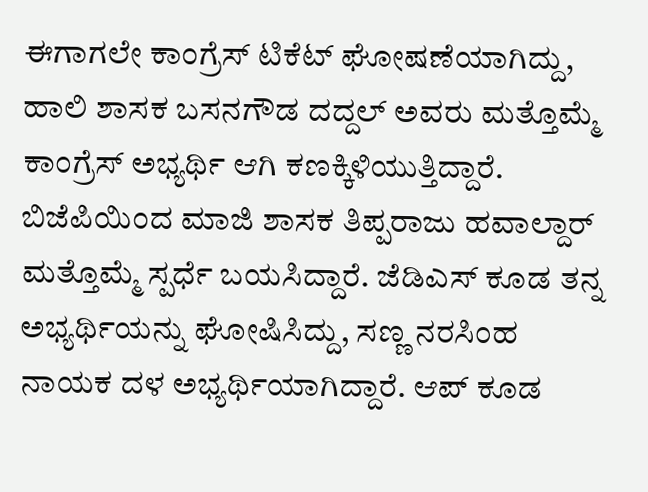ಈಗಾಗಲೇ ಕಾಂಗ್ರೆಸ್‌ ಟಿಕೆಟ್‌ ಘೋಷಣೆಯಾಗಿದ್ದು, ಹಾಲಿ ಶಾಸಕ ಬಸನಗೌಡ ದದ್ದಲ್‌ ಅವರು ಮತ್ತೊಮ್ಮೆ ಕಾಂಗ್ರೆಸ್‌ ಅಭ್ಯರ್ಥಿ ಆಗಿ ಕಣಕ್ಕಿಳಿಯುತ್ತಿದ್ದಾರೆ. ಬಿಜೆಪಿಯಿಂದ ಮಾಜಿ ಶಾಸಕ ತಿಪ್ಪರಾಜು ಹವಾಲ್ದಾರ್‌ ಮತ್ತೊಮ್ಮೆ ಸ್ಪರ್ಧೆ ಬಯಸಿದ್ದಾರೆ. ಜೆಡಿಎಸ್‌ ಕೂಡ ತನ್ನ ಅಭ್ಯರ್ಥಿಯನ್ನು ಘೋಷಿಸಿದ್ದು, ಸಣ್ಣ ನರಸಿಂಹ ನಾಯಕ ದಳ ಅಭ್ಯರ್ಥಿಯಾಗಿದ್ದಾರೆ. ಆಪ್‌ ಕೂಡ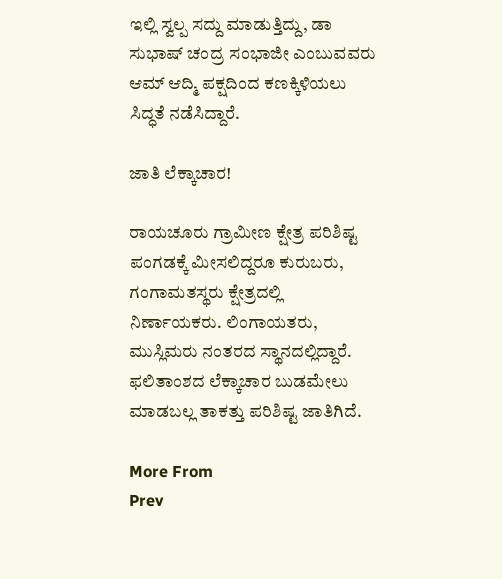ಇಲ್ಲಿ ಸ್ವಲ್ಪ ಸದ್ದು ಮಾಡುತ್ತಿದ್ದು, ಡಾ ಸುಭಾಷ್‌ ಚಂದ್ರ ಸಂಭಾಜೀ ಎಂಬುವವರು ಆಮ್‌ ಆದ್ಮಿ ಪಕ್ಷದಿಂದ ಕಣಕ್ಕಿಳಿಯಲು ಸಿದ್ಧತೆ ನಡೆಸಿದ್ದಾರೆ.

ಜಾತಿ ಲೆಕ್ಕಾಚಾರ!

ರಾಯಚೂರು ಗ್ರಾಮೀಣ ಕ್ಷೇತ್ರ ಪರಿಶಿಷ್ಟ ಪಂಗಡಕ್ಕೆ ಮೀಸಲಿದ್ದರೂ ಕುರುಬರು, ಗಂಗಾಮತಸ್ಥರು ಕ್ಷೇತ್ರದಲ್ಲಿ ನಿರ್ಣಾಯಕರು. ಲಿಂಗಾಯತರು, ಮುಸ್ಲಿಮರು ನಂತರದ ಸ್ಥಾನದಲ್ಲಿದ್ದಾರೆ. ಫಲಿತಾಂಶದ ಲೆಕ್ಕಾಚಾರ ಬುಡಮೇಲು ಮಾಡಬಲ್ಲ ತಾಕತ್ತು ಪರಿಶಿಷ್ಟ ಜಾತಿಗಿದೆ.

More From
Prev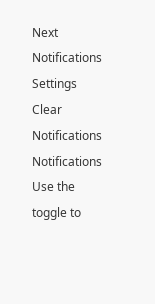Next
Notifications
Settings
Clear Notifications
Notifications
Use the toggle to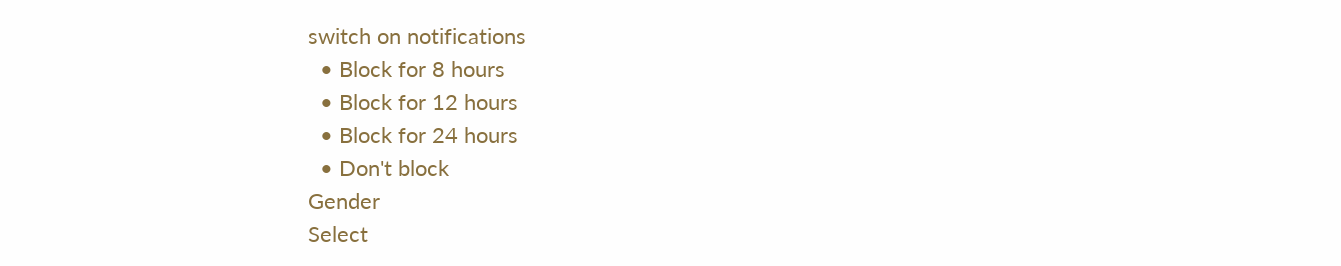switch on notifications
  • Block for 8 hours
  • Block for 12 hours
  • Block for 24 hours
  • Don't block
Gender
Select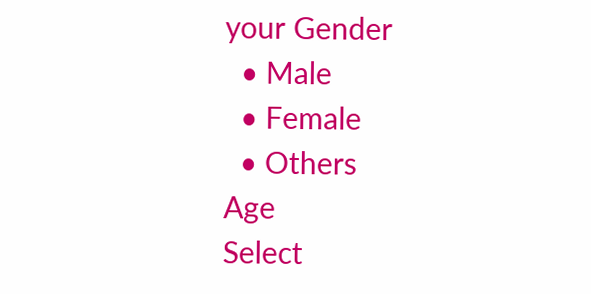your Gender
  • Male
  • Female
  • Others
Age
Select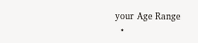your Age Range
  •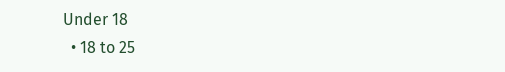Under 18
  • 18 to 25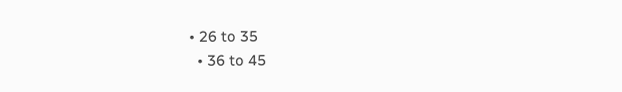• 26 to 35
  • 36 to 45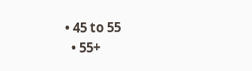• 45 to 55
  • 55+